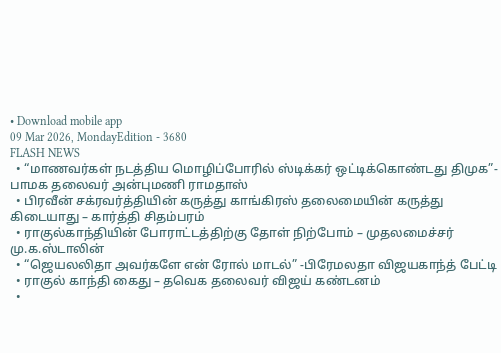• Download mobile app
09 Mar 2026, MondayEdition - 3680
FLASH NEWS
  • “மாணவர்கள் நடத்திய மொழிப்போரில் ஸ்டிக்கர் ஒட்டிக்கொண்டது திமுக”- பாமக தலைவர் அன்புமணி ராமதாஸ்
  • பிரவீன் சக்ரவர்த்தியின் கருத்து காங்கிரஸ் தலைமையின் கருத்து கிடையாது – கார்த்தி சிதம்பரம்
  • ராகுல்காந்தியின் போராட்டத்திற்கு தோள் நிற்போம் – முதலமைச்சர் மு.க.ஸ்டாலின்
  • “ஜெயலலிதா அவர்களே என் ரோல் மாடல்” -பிரேமலதா விஜயகாந்த் பேட்டி
  • ராகுல் காந்தி கைது – தவெக தலைவர் விஜய் கண்டனம்
  •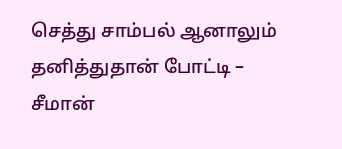செத்து சாம்பல் ஆனாலும் தனித்துதான் போட்டி – சீமான்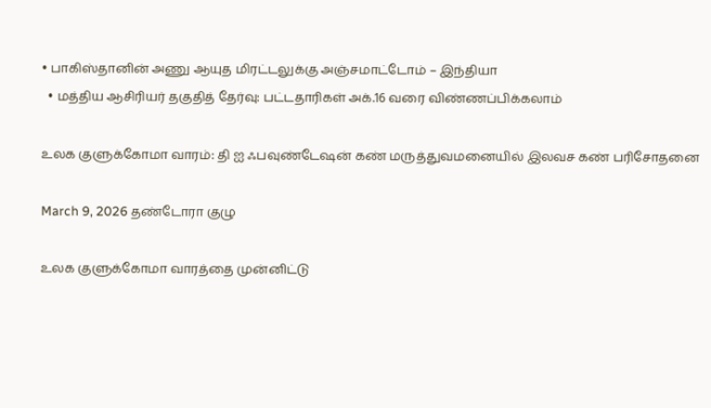• பாகிஸ்தானின் அணு ஆயுத மிரட்டலுக்கு அஞ்சமாட்டோம் – இந்தியா
  • மத்திய ஆசிரியர் தகுதித் தேர்வு: பட்டதாரிகள் அக்.16 வரை விண்ணப்பிக்கலாம்

உலக குளுக்கோமா வாரம்: தி ஐ ஃபவுண்டேஷன் கண் மருத்துவமனையில் இலவச கண் பரிசோதனை

March 9, 2026 தண்டோரா குழு

உலக குளுக்கோமா வாரத்தை முன்னிட்டு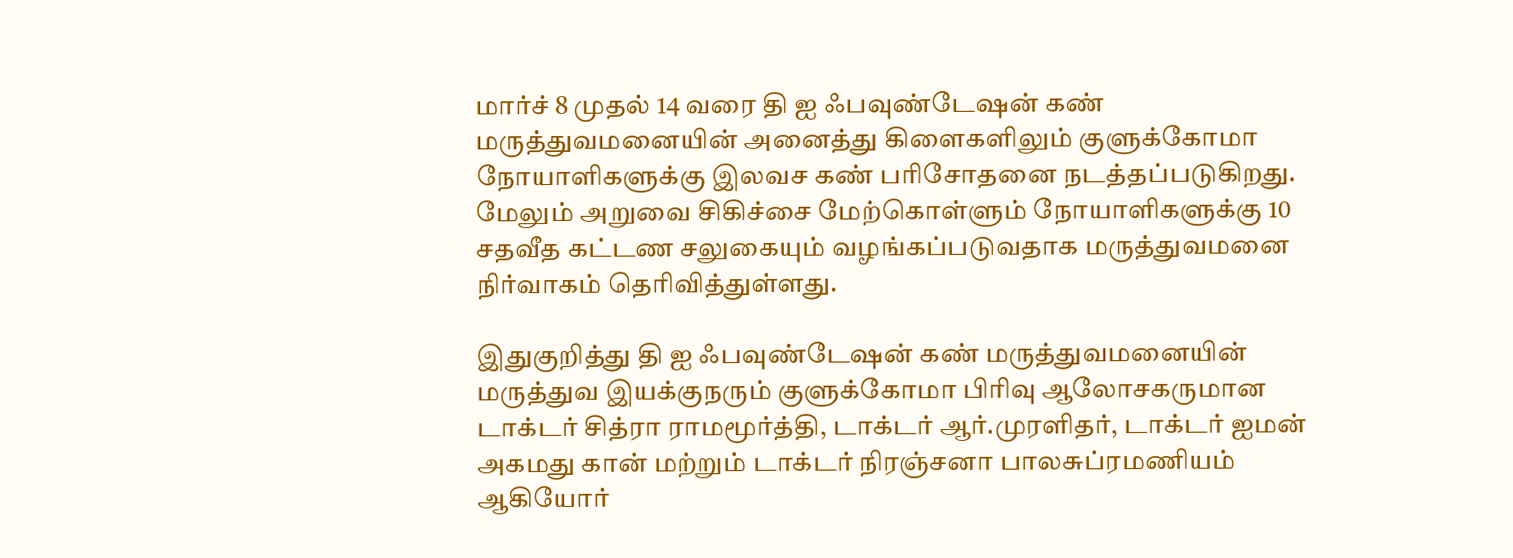மார்ச் 8 முதல் 14 வரை தி ஐ ஃபவுண்டேஷன் கண் மருத்துவமனையின் அனைத்து கிளைகளிலும் குளுக்கோமா நோயாளிகளுக்கு இலவச கண் பரிசோதனை நடத்தப்படுகிறது. மேலும் அறுவை சிகிச்சை மேற்கொள்ளும் நோயாளிகளுக்கு 10 சதவீத கட்டண சலுகையும் வழங்கப்படுவதாக மருத்துவமனை நிர்வாகம் தெரிவித்துள்ளது.

இதுகுறித்து தி ஐ ஃபவுண்டேஷன் கண் மருத்துவமனையின் மருத்துவ இயக்குநரும் குளுக்கோமா பிரிவு ஆலோசகருமான டாக்டர் சித்ரா ராமமூர்த்தி, டாக்டர் ஆர்.முரளிதர், டாக்டர் ஐமன் அகமது கான் மற்றும் டாக்டர் நிரஞ்சனா பாலசுப்ரமணியம் ஆகியோர்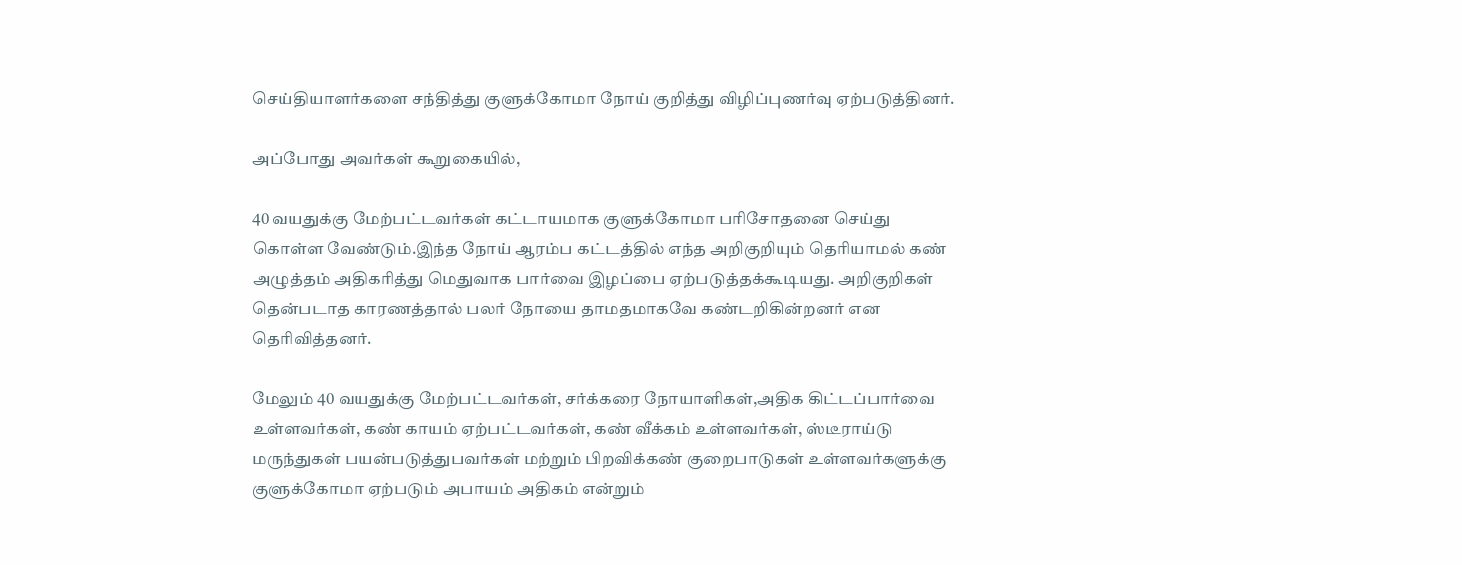செய்தியாளர்களை சந்தித்து குளுக்கோமா நோய் குறித்து விழிப்புணர்வு ஏற்படுத்தினர்.

அப்போது அவர்கள் கூறுகையில்,

40 வயதுக்கு மேற்பட்டவர்கள் கட்டாயமாக குளுக்கோமா பரிசோதனை செய்து கொள்ள வேண்டும்.இந்த நோய் ஆரம்ப கட்டத்தில் எந்த அறிகுறியும் தெரியாமல் கண் அழுத்தம் அதிகரித்து மெதுவாக பார்வை இழப்பை ஏற்படுத்தக்கூடியது. அறிகுறிகள் தென்படாத காரணத்தால் பலர் நோயை தாமதமாகவே கண்டறிகின்றனர் என தெரிவித்தனர்.

மேலும் 40 வயதுக்கு மேற்பட்டவர்கள், சர்க்கரை நோயாளிகள்,அதிக கிட்டப்பார்வை உள்ளவர்கள், கண் காயம் ஏற்பட்டவர்கள், கண் வீக்கம் உள்ளவர்கள், ஸ்டீராய்டு மருந்துகள் பயன்படுத்துபவர்கள் மற்றும் பிறவிக்கண் குறைபாடுகள் உள்ளவர்களுக்கு குளுக்கோமா ஏற்படும் அபாயம் அதிகம் என்றும்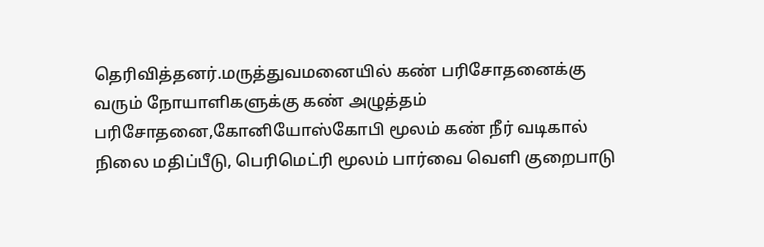தெரிவித்தனர்.மருத்துவமனையில் கண் பரிசோதனைக்கு வரும் நோயாளிகளுக்கு கண் அழுத்தம் பரிசோதனை,கோனியோஸ்கோபி மூலம் கண் நீர் வடிகால் நிலை மதிப்பீடு, பெரிமெட்ரி மூலம் பார்வை வெளி குறைபாடு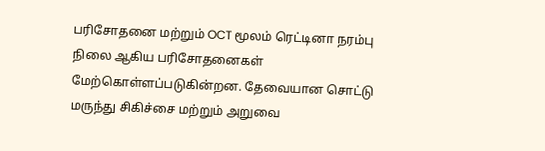பரிசோதனை மற்றும் OCT மூலம் ரெட்டினா நரம்பு நிலை ஆகிய பரிசோதனைகள் மேற்கொள்ளப்படுகின்றன. தேவையான சொட்டு மருந்து சிகிச்சை மற்றும் அறுவை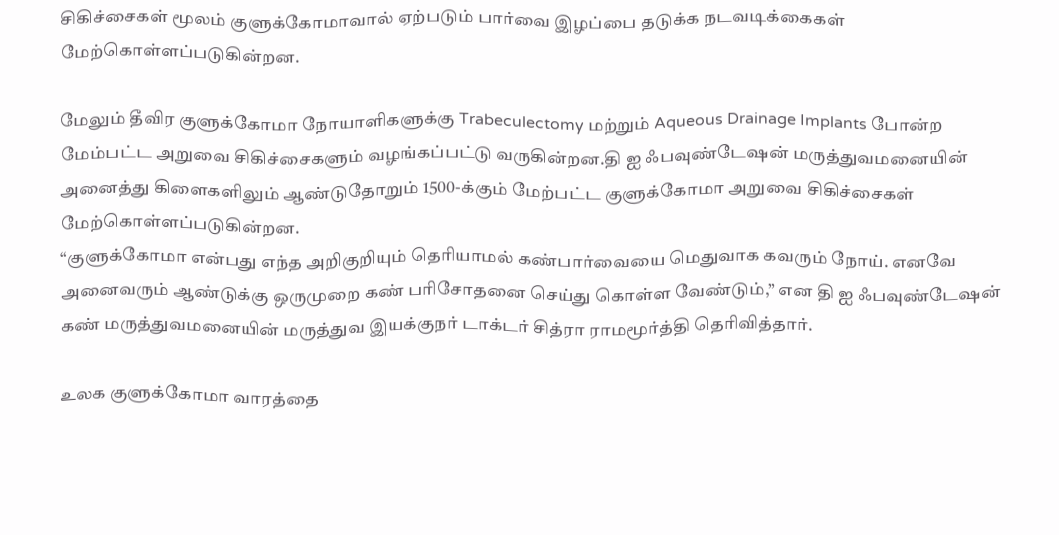சிகிச்சைகள் மூலம் குளுக்கோமாவால் ஏற்படும் பார்வை இழப்பை தடுக்க நடவடிக்கைகள் மேற்கொள்ளப்படுகின்றன.

மேலும் தீவிர குளுக்கோமா நோயாளிகளுக்கு Trabeculectomy மற்றும் Aqueous Drainage Implants போன்ற மேம்பட்ட அறுவை சிகிச்சைகளும் வழங்கப்பட்டு வருகின்றன.தி ஐ ஃபவுண்டேஷன் மருத்துவமனையின் அனைத்து கிளைகளிலும் ஆண்டுதோறும் 1500-க்கும் மேற்பட்ட குளுக்கோமா அறுவை சிகிச்சைகள் மேற்கொள்ளப்படுகின்றன.
“குளுக்கோமா என்பது எந்த அறிகுறியும் தெரியாமல் கண்பார்வையை மெதுவாக கவரும் நோய். எனவே அனைவரும் ஆண்டுக்கு ஒருமுறை கண் பரிசோதனை செய்து கொள்ள வேண்டும்,” என தி ஐ ஃபவுண்டேஷன் கண் மருத்துவமனையின் மருத்துவ இயக்குநர் டாக்டர் சித்ரா ராமமூர்த்தி தெரிவித்தார்.

உலக குளுக்கோமா வாரத்தை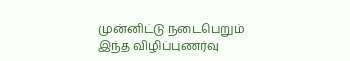முன்னிட்டு நடைபெறும் இந்த விழிப்புணர்வு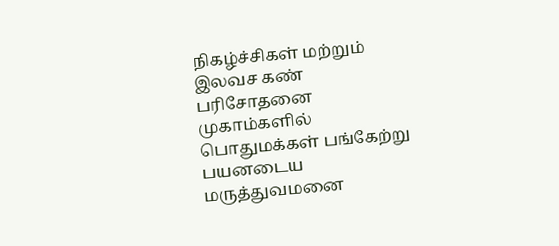நிகழ்ச்சிகள் மற்றும் இலவச கண் பரிசோதனை முகாம்களில் பொதுமக்கள் பங்கேற்று பயனடைய மருத்துவமனை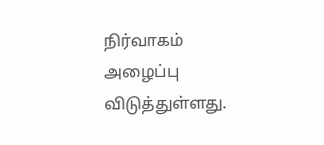நிர்வாகம் அழைப்பு விடுத்துள்ளது.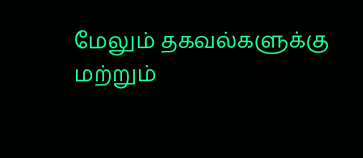மேலும் தகவல்களுக்கு மற்றும்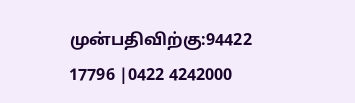முன்பதிவிற்கு:94422 17796 |0422 4242000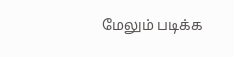மேலும் படிக்க